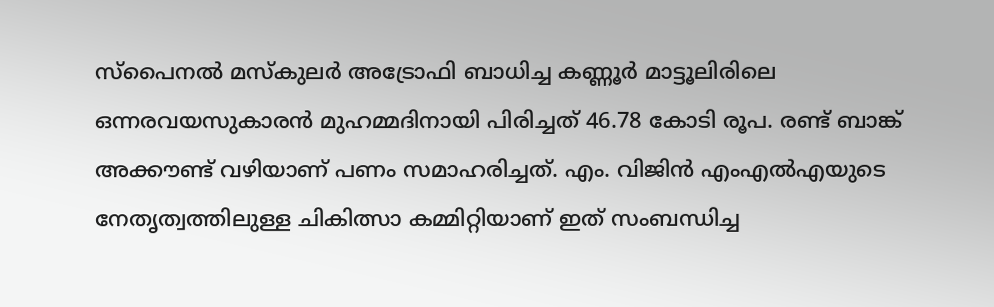സ്‌പൈനൽ മസ്‌കുലർ അട്രോഫി ബാധിച്ച കണ്ണൂർ മാട്ടൂലിരിലെ ഒന്നരവയസുകാരൻ മുഹമ്മദിനായി പിരിച്ചത് 46.78 കോടി രൂപ. രണ്ട് ബാങ്ക് അക്കൗണ്ട് വഴിയാണ് പണം സമാഹരിച്ചത്. എം. വിജിൻ എംഎൽഎയുടെ നേതൃത്വത്തിലുള്ള ചികിത്സാ കമ്മിറ്റിയാണ് ഇത് സംബന്ധിച്ച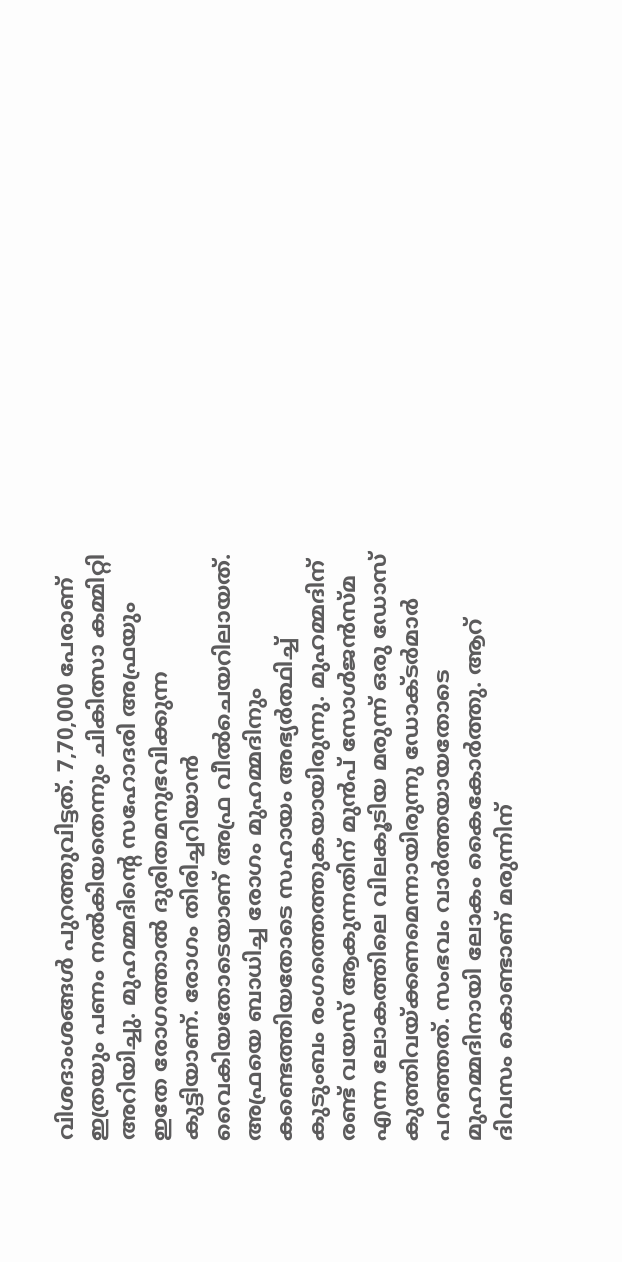വിശദാംശങ്ങൾ പുറത്തുവിട്ടത്. 7,70,000 പേരാണ് ഇത്രയും പണം നൽകിയതെന്നും ചികിത്സാ കമ്മിറ്റി അറിയിച്ചു. മുഹമ്മദിന്റെ സഹോദരി അഫ്രയും ഇതേ രോഗത്താൽ ദുരിതമനുഭവിക്കുന്ന കുട്ടിയാണ്. രോഗം തിരിച്ചറിയാൻ വൈകിയതോടെയാണ് അഫ്ര വീൽചെയറിലായത്. അഫ്രയെ ബാധിച്ച രോഗം മുഹമ്മദിനും കണ്ടെത്തിയതോടെ സഹായം അഭ്യർത്ഥിച്ച് കുടുംബം രംഗത്തെത്തുകയായിരുന്നു. മുഹമ്മദിന് രണ്ട് വയസ് ആകുന്നതിന് മുൻപ് സോൾജൻസ്മ എന്ന ലോകത്തിലെ വിലകൂടിയ മരുന്ന് ഒരു ഡോസ് കുത്തിവയ്ക്കണമെന്നായിരുന്നു ഡോക്ടർമാർ പറഞ്ഞത്. സംഭവം വാർത്തയായതോടെ മുഹമ്മദിനായി ലോകം കൈകോർത്തു. ആറ് ദിവസം കൊണ്ടാണ് മരുന്നിന്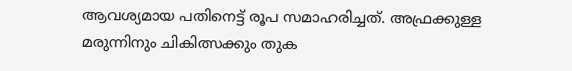ആവശ്യമായ പതിനെട്ട് രൂപ സമാഹരിച്ചത്. അഫ്രക്കുള്ള മരുന്നിനും ചികിത്സക്കും തുക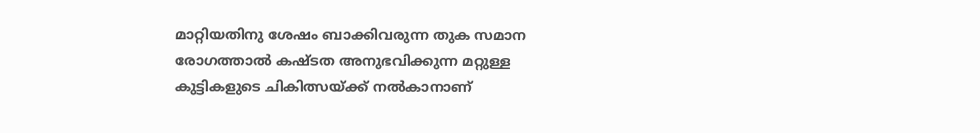മാറ്റിയതിനു ശേഷം ബാക്കിവരുന്ന തുക സമാന രോഗത്താൽ കഷ്ടത അനുഭവിക്കുന്ന മറ്റുള്ള കുട്ടികളുടെ ചികിത്സയ്ക്ക് നൽകാനാണ്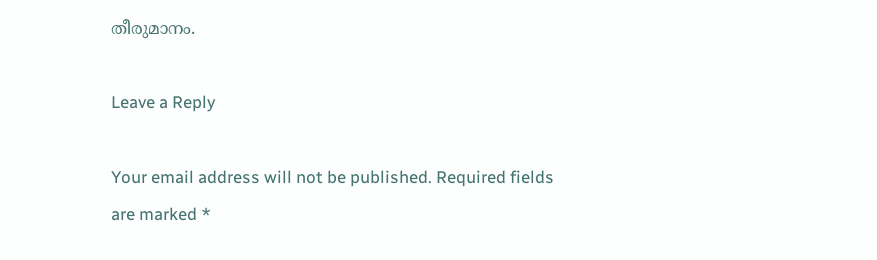തീരുമാനം.

Leave a Reply

Your email address will not be published. Required fields are marked *